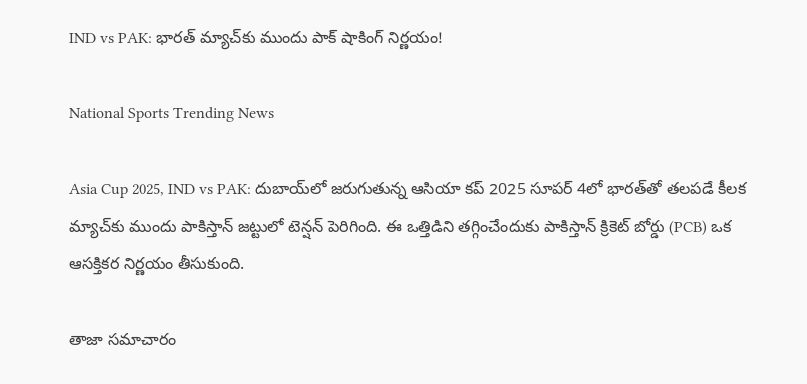IND vs PAK: భారత్ మ్యాచ్‌కు ముందు పాక్ షాకింగ్ నిర్ణయం!

National Sports Trending News

Asia Cup 2025, IND vs PAK: దుబాయ్‌లో జరుగుతున్న ఆసియా కప్ 2025 సూపర్ 4లో భారత్‌తో తలపడే కీలక మ్యాచ్‌కు ముందు పాకిస్తాన్ జట్టులో టెన్షన్ పెరిగింది. ఈ ఒత్తిడిని తగ్గించేందుకు పాకిస్తాన్ క్రికెట్ బోర్డు (PCB) ఒక ఆసక్తికర నిర్ణయం తీసుకుంది.

తాజా సమాచారం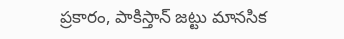ప్రకారం, పాకిస్తాన్ జట్టు మానసిక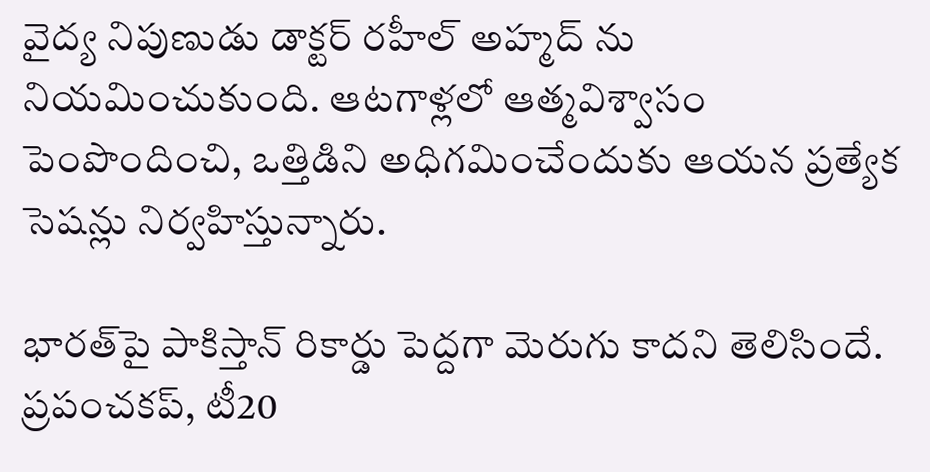వైద్య నిపుణుడు డాక్టర్ రహీల్ అహ్మద్ ను నియమించుకుంది. ఆటగాళ్లలో ఆత్మవిశ్వాసం పెంపొందించి, ఒత్తిడిని అధిగమించేందుకు ఆయన ప్రత్యేక సెషన్లు నిర్వహిస్తున్నారు.

భారత్‌పై పాకిస్తాన్ రికార్డు పెద్దగా మెరుగు కాదని తెలిసిందే. ప్రపంచకప్, టీ20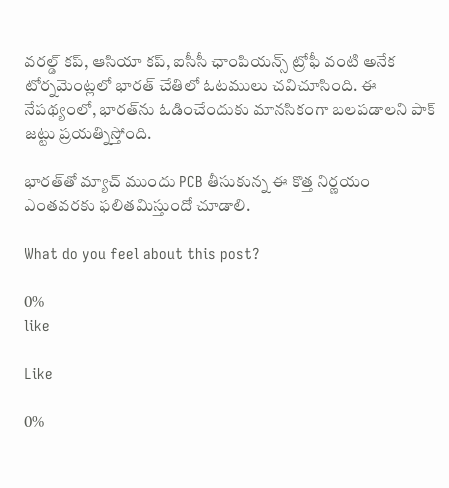వరల్డ్ కప్, ఆసియా కప్, ఐసీసీ ఛాంపియన్స్ ట్రోఫీ వంటి అనేక టోర్నమెంట్లలో భారత్ చేతిలో ఓటములు చవిచూసింది. ఈ నేపథ్యంలో, భారత్‌ను ఓడించేందుకు మానసికంగా బలపడాలని పాక్ జట్టు ప్రయత్నిస్తోంది.

భారత్‌తో మ్యాచ్ ముందు PCB తీసుకున్న ఈ కొత్త నిర్ణయం ఎంతవరకు ఫలితమిస్తుందో చూడాలి.

What do you feel about this post?

0%
like

Like

0%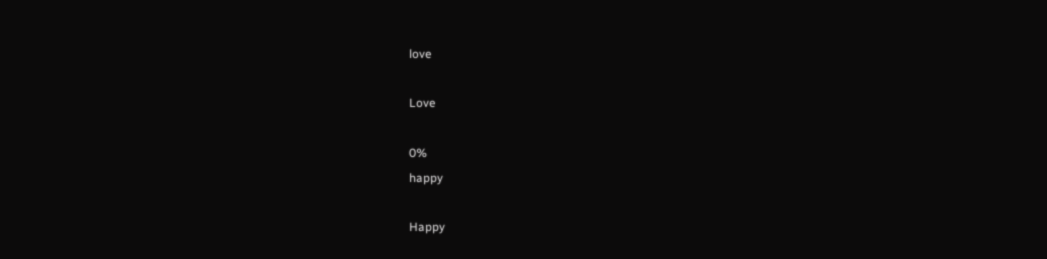love

Love

0%
happy

Happy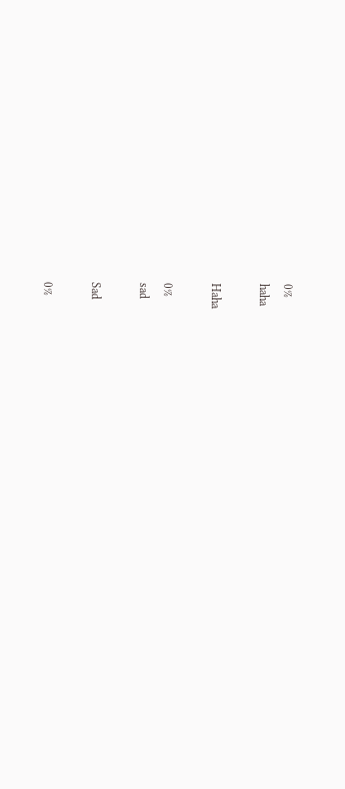0%
haha

Haha

0%
sad

Sad

0%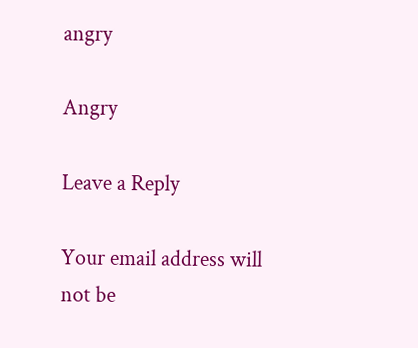angry

Angry

Leave a Reply

Your email address will not be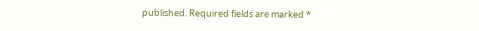published. Required fields are marked *